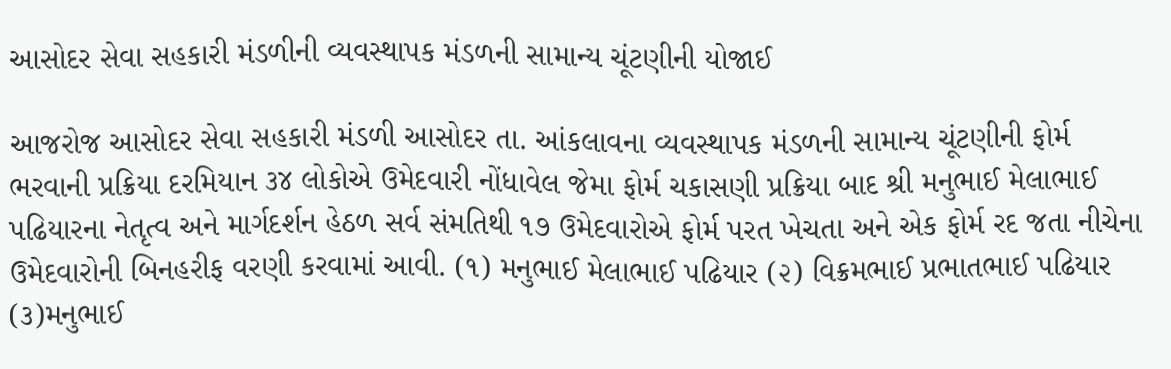આસોદર સેવા સહકારી મંડળીની વ્યવસ્થાપક મંડળની સામાન્ય ચૂંટણીની યોજાઈ

આજરોજ આસોદર સેવા સહકારી મંડળી આસોદર તા. આંકલાવના વ્યવસ્થાપક મંડળની સામાન્ય ચૂંટણીની ફોર્મ ભરવાની પ્રક્રિયા દરમિયાન ૩૪ લોકોએ ઉમેદવારી નોંધાવેલ જેમા ફોર્મ ચકાસણી પ્રક્રિયા બાદ શ્રી મનુભાઈ મેલાભાઈ પઢિયારના નેતૃત્વ અને માર્ગદર્શન હેઠળ સર્વ સંમતિથી ૧૭ ઉમેદવારોએ ફોર્મ પરત ખેચતા અને એક ફોર્મ રદ જતા નીચેના ઉમેદવારોની બિનહરીફ વરણી કરવામાં આવી. (૧) મનુભાઈ મેલાભાઈ પઢિયાર (૨) વિક્રમભાઈ પ્રભાતભાઈ પઢિયાર (૩)મનુભાઈ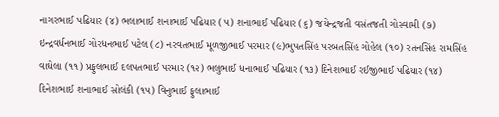નાગરભાઈ પઢિયાર (૪) ભલાભાઈ શનાભાઈ પઢિયાર (૫) શનાભાઈ પઢિયાર (૬) જયેન્દ્રજતી વસંતજતી ગોસ્વામી (૭) ઇન્દ્રવર્ધનભાઈ ગોરધનભાઈ પટેલ (૮) નરવતભાઈ મૂળજીભાઈ પરમાર (૯)ભુપતસિંહ પરબતસિંહ ગોહેલ (૧૦) રતનસિંહ રામસિંહ વાઘેલા (૧૧) પ્રફુલભાઈ દલપતભાઈ પરમાર (૧૨) ભલુભાઈ ધનાભાઈ પઢિયાર (૧૩) દિનેશભાઈ રઈજીભાઈ પઢિયાર (૧૪) દિનેશભાઈ શનાભાઈ સોલંકી (૧૫) વિનુભાઈ ફુલાભાઈ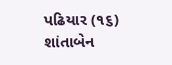પઢિયાર (૧૬) શાંતાબેન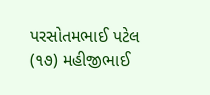પરસોતમભાઈ પટેલ (૧૭) મહીજીભાઈ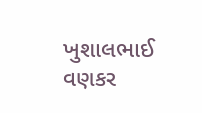ખુશાલભાઈ વણકર